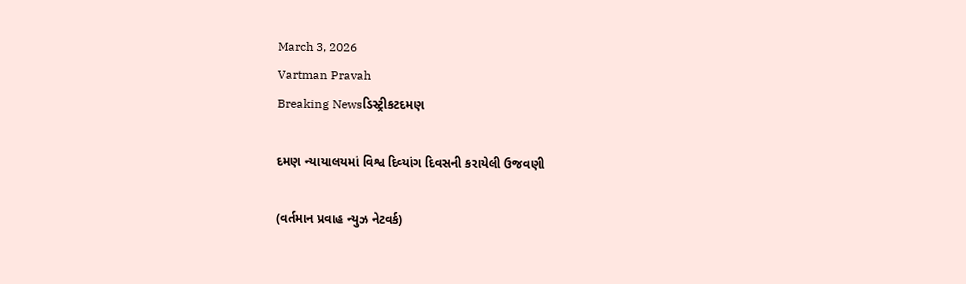March 3, 2026
Vartman Pravah
Breaking Newsડિસ્ટ્રીકટદમણ

દમણ ન્‍યાયાલયમાં વિશ્વ દિવ્‍યાંગ દિવસની કરાયેલી ઉજવણી

(વર્તમાન પ્રવાહ ન્‍યુઝ નેટવર્ક)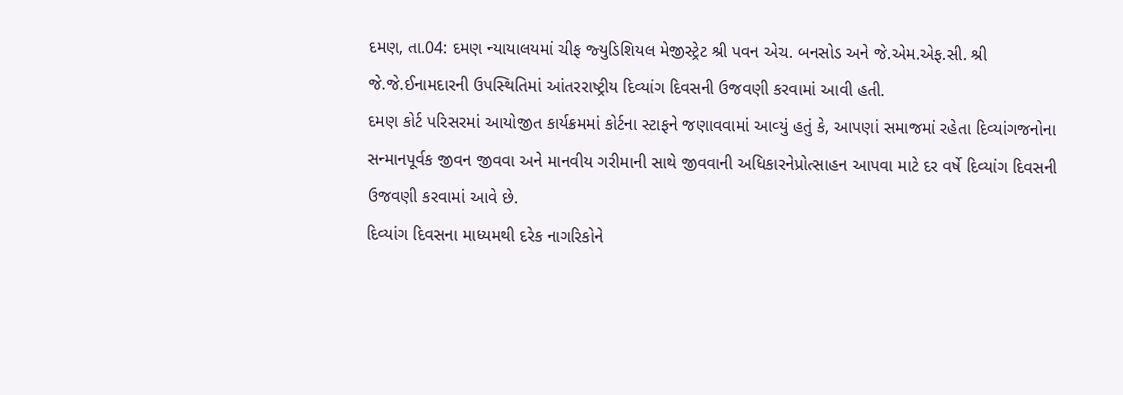દમણ, તા.04: દમણ ન્‍યાયાલયમાં ચીફ જ્‍યુડિશિયલ મેજીસ્‍ટ્રેટ શ્રી પવન એચ. બનસોડ અને જે.એમ.એફ.સી. શ્રી જે.જે.ઈનામદારની ઉપસ્‍થિતિમાં આંતરરાષ્‍ટ્રીય દિવ્‍યાંગ દિવસની ઉજવણી કરવામાં આવી હતી.
દમણ કોર્ટ પરિસરમાં આયોજીત કાર્યક્રમમાં કોર્ટના સ્‍ટાફને જણાવવામાં આવ્‍યું હતું કે, આપણાં સમાજમાં રહેતા દિવ્‍યાંગજનોના સન્‍માનપૂર્વક જીવન જીવવા અને માનવીય ગરીમાની સાથે જીવવાની અધિકારનેપ્રોત્‍સાહન આપવા માટે દર વર્ષે દિવ્‍યાંગ દિવસની ઉજવણી કરવામાં આવે છે.
દિવ્‍યાંગ દિવસના માધ્‍યમથી દરેક નાગરિકોને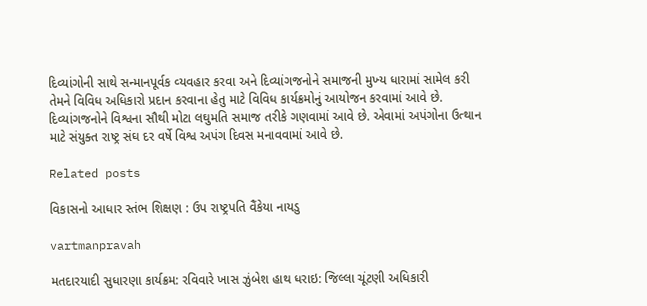દિવ્‍યાંગોની સાથે સન્‍માનપૂર્વક વ્‍યવહાર કરવા અને દિવ્‍યાંગજનોને સમાજની મુખ્‍ય ધારામાં સામેલ કરી તેમને વિવિધ અધિકારો પ્રદાન કરવાના હેતુ માટે વિવિધ કાર્યક્રમોનું આયોજન કરવામાં આવે છે. દિવ્‍યાંગજનોને વિશ્વના સૌથી મોટા લઘુમતિ સમાજ તરીકે ગણવામાં આવે છે. એવામાં અપંગોના ઉત્‍થાન માટે સંયુક્‍ત રાષ્‍ટ્ર સંઘ દર વર્ષે વિશ્વ અપંગ દિવસ મનાવવામાં આવે છે.

Related posts

વિકાસનો આધાર સ્‍તંભ શિક્ષણ : ઉપ રાષ્‍ટ્રપતિ વૈંકેયા નાયડુ

vartmanpravah

મતદારયાદી સુધારણા કાર્યક્રમ: રવિવારે ખાસ ઝુંબેશ હાથ ધરાઇ: જિલ્લા ચૂંટણી અધિકારી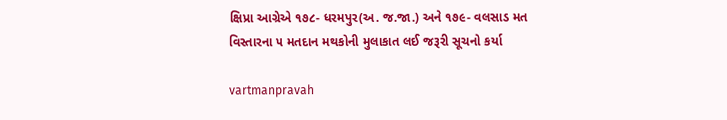ક્ષિપ્રા આગ્રેએ ૧૭૮- ધરમપુર(અ. જ.જા.) અને ૧૭૯- વલસાડ મત વિસ્તારના ૫ મતદાન મથકોની મુલાકાત લઈ જરૂરી સૂચનો કર્યા

vartmanpravah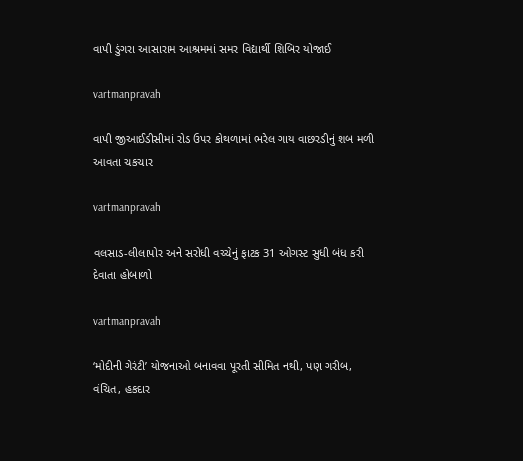વાપી ડુંગરા આસારામ આશ્રમમાં સમર વિદ્યાર્થી શિબિર યોજાઈ

vartmanpravah

વાપી જીઆઈડીસીમાં રોડ ઉપર કોથળામાં ભરેલ ગાય વાછરડીનું શબ મળી આવતા ચકચાર

vartmanpravah

વલસાડ-લીલાપોર અને સરોધી વચ્‍ચેનું ફાટક 31 ઓગસ્‍ટ સુધી બંધ કરી દેવાતા હોબાળો

vartmanpravah

‘મોદીની ગેરંટી’ યોજનાઓ બનાવવા પૂરતી સીમિત નથી, પણ ગરીબ, વંચિત, હકદાર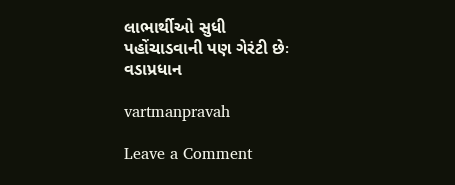લાભાર્થીઓ સુધી પહોંચાડવાની પણ ગેરંટી છેઃ વડાપ્રધાન

vartmanpravah

Leave a Comment